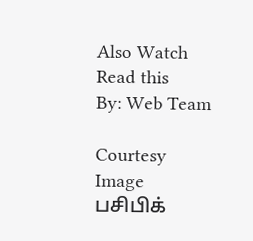Also Watch
Read this
By: Web Team

Courtesy Image
பசிபிக்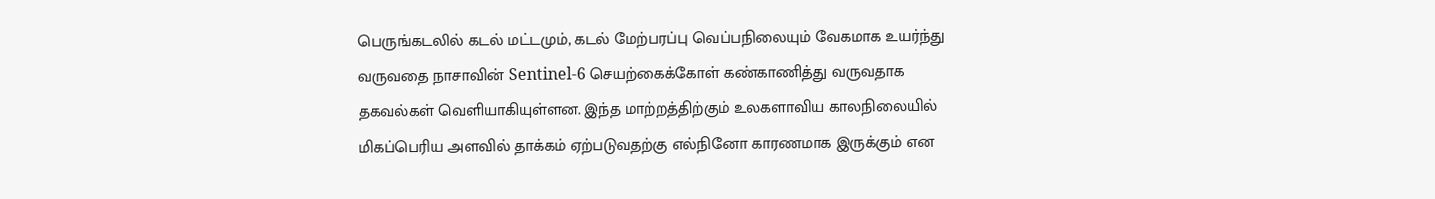பெருங்கடலில் கடல் மட்டமும், கடல் மேற்பரப்பு வெப்பநிலையும் வேகமாக உயர்ந்து வருவதை நாசாவின் Sentinel-6 செயற்கைக்கோள் கண்காணித்து வருவதாக தகவல்கள் வெளியாகியுள்ளன. இந்த மாற்றத்திற்கும் உலகளாவிய காலநிலையில் மிகப்பெரிய அளவில் தாக்கம் ஏற்படுவதற்கு எல்நினோ காரணமாக இருக்கும் என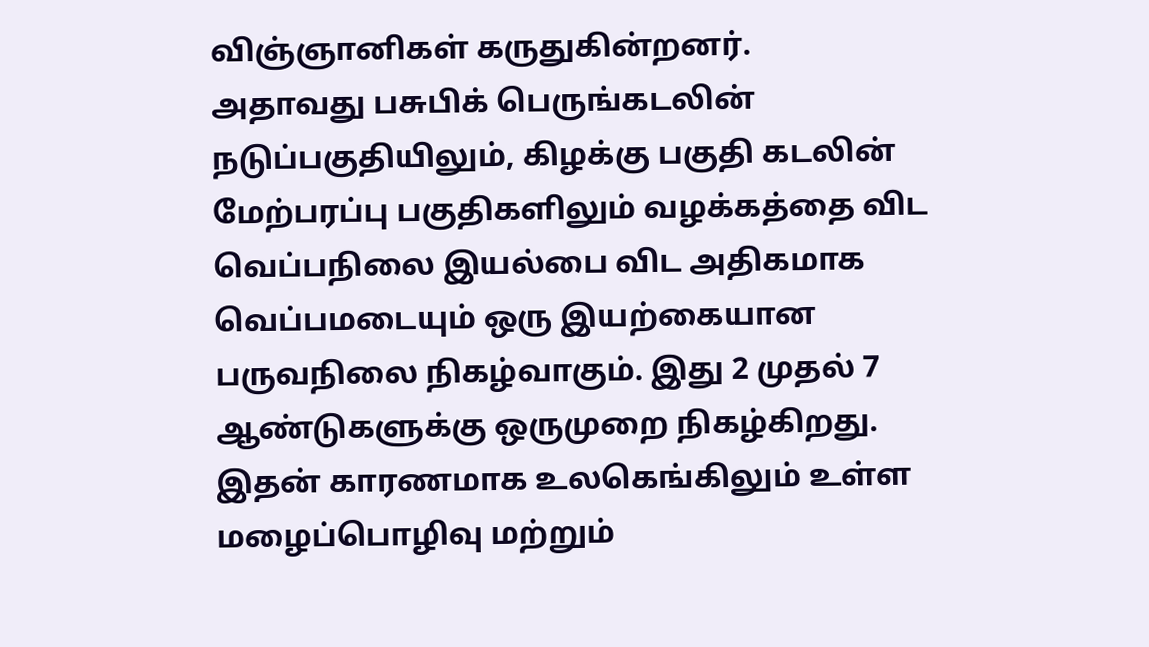விஞ்ஞானிகள் கருதுகின்றனர்.
அதாவது பசுபிக் பெருங்கடலின் நடுப்பகுதியிலும், கிழக்கு பகுதி கடலின் மேற்பரப்பு பகுதிகளிலும் வழக்கத்தை விட வெப்பநிலை இயல்பை விட அதிகமாக வெப்பமடையும் ஒரு இயற்கையான பருவநிலை நிகழ்வாகும். இது 2 முதல் 7 ஆண்டுகளுக்கு ஒருமுறை நிகழ்கிறது. இதன் காரணமாக உலகெங்கிலும் உள்ள மழைப்பொழிவு மற்றும்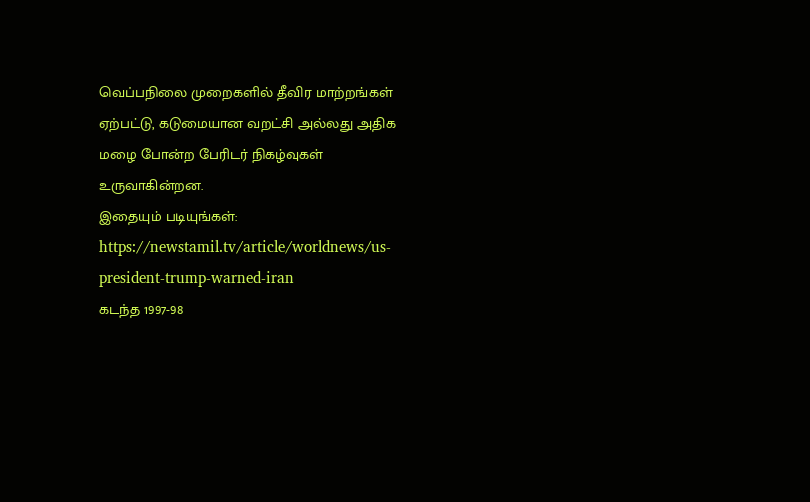வெப்பநிலை முறைகளில் தீவிர மாற்றங்கள் ஏற்பட்டு, கடுமையான வறட்சி அல்லது அதிக மழை போன்ற பேரிடர் நிகழ்வுகள் உருவாகின்றன.
இதையும் படியுங்கள்: https://newstamil.tv/article/worldnews/us-president-trump-warned-iran
கடந்த 1997-98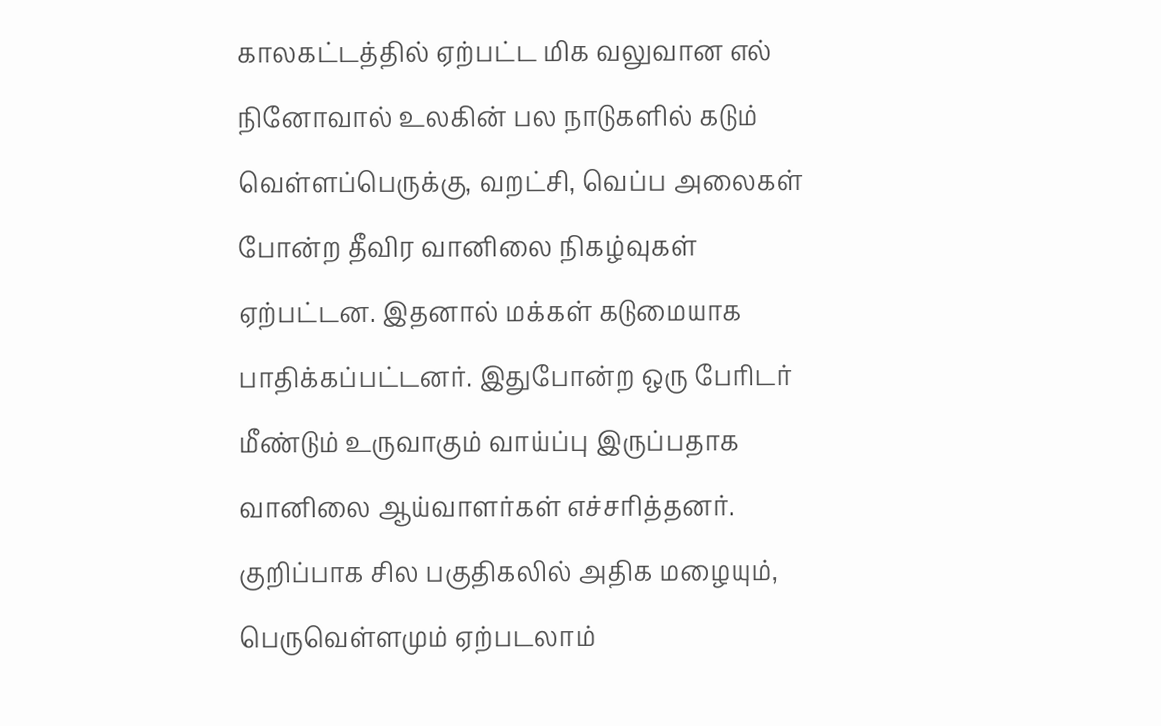காலகட்டத்தில் ஏற்பட்ட மிக வலுவான எல் நினோவால் உலகின் பல நாடுகளில் கடும் வெள்ளப்பெருக்கு, வறட்சி, வெப்ப அலைகள் போன்ற தீவிர வானிலை நிகழ்வுகள் ஏற்பட்டன. இதனால் மக்கள் கடுமையாக பாதிக்கப்பட்டனர். இதுபோன்ற ஒரு பேரிடர் மீண்டும் உருவாகும் வாய்ப்பு இருப்பதாக வானிலை ஆய்வாளர்கள் எச்சரித்தனர்.
குறிப்பாக சில பகுதிகலில் அதிக மழையும், பெருவெள்ளமும் ஏற்படலாம்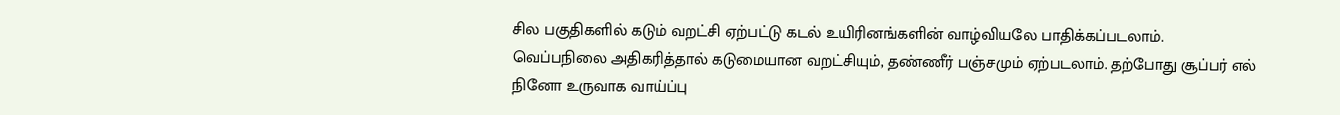சில பகுதிகளில் கடும் வறட்சி ஏற்பட்டு கடல் உயிரினங்களின் வாழ்வியலே பாதிக்கப்படலாம். வெப்பநிலை அதிகரித்தால் கடுமையான வறட்சியும், தண்ணீர் பஞ்சமும் ஏற்படலாம். தற்போது சூப்பர் எல் நினோ உருவாக வாய்ப்பு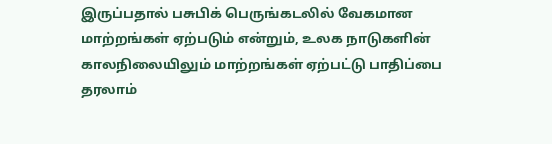இருப்பதால் பசுபிக் பெருங்கடலில் வேகமான மாற்றங்கள் ஏற்படும் என்றும், உலக நாடுகளின் காலநிலையிலும் மாற்றங்கள் ஏற்பட்டு பாதிப்பை தரலாம்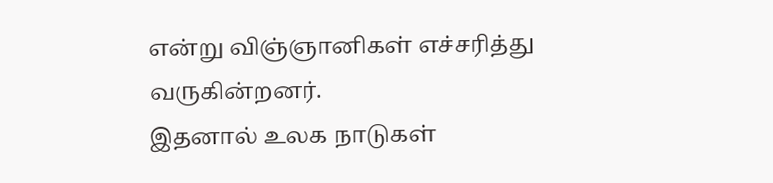என்று விஞ்ஞானிகள் எச்சரித்து வருகின்றனர்.
இதனால் உலக நாடுகள்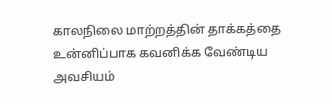காலநிலை மாற்றத்தின் தாக்கத்தை உன்னிப்பாக கவனிக்க வேண்டிய அவசியம்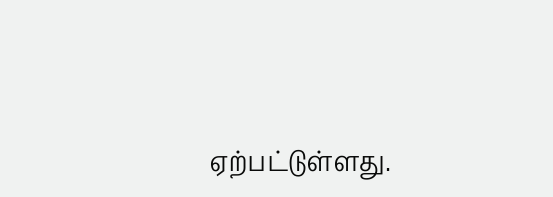ஏற்பட்டுள்ளது.